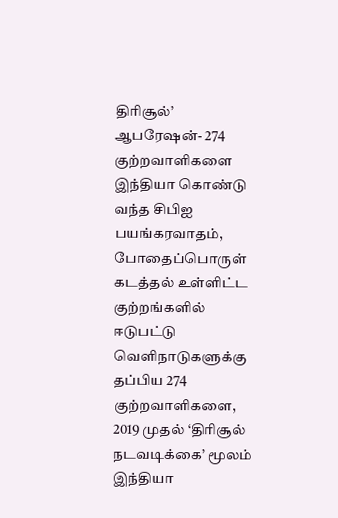திரிசூல்’ ஆபரேஷன்- 274 குற்றவாளிகளை இந்தியா கொண்டு வந்த சிபிஐ
பயங்கரவாதம், போதைப்பொருள் கடத்தல் உள்ளிட்ட குற்றங்களில் ஈடுபட்டு வெளிநாடுகளுக்கு தப்பிய 274 குற்றவாளிகளை, 2019 முதல் ‘திரிசூல் நடவடிக்கை’ மூலம் இந்தியா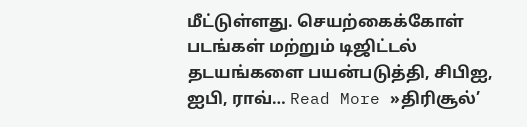மீட்டுள்ளது. செயற்கைக்கோள் படங்கள் மற்றும் டிஜிட்டல் தடயங்களை பயன்படுத்தி, சிபிஐ, ஐபி, ராவ்… Read More »திரிசூல்’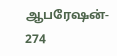ஆபரேஷன்- 274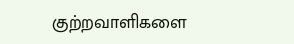குற்றவாளிகளை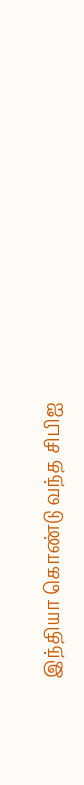இந்தியா கொண்டு வந்த சிபிஐ